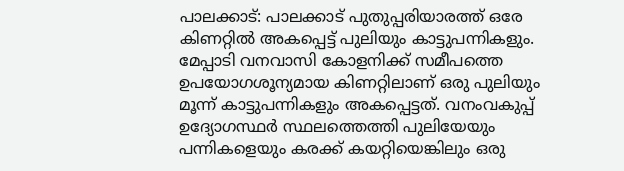പാലക്കാട്: പാലക്കാട് പുതുപ്പരിയാരത്ത് ഒരേ കിണറ്റിൽ അകപ്പെട്ട് പുലിയും കാട്ടുപന്നികളും. മേപ്പാടി വനവാസി കോളനിക്ക് സമീപത്തെ ഉപയോഗശൂന്യമായ കിണറ്റിലാണ് ഒരു പുലിയും മൂന്ന് കാട്ടുപന്നികളും അകപ്പെട്ടത്. വനംവകുപ്പ് ഉദ്യോഗസ്ഥർ സ്ഥലത്തെത്തി പുലിയേയും പന്നികളെയും കരക്ക് കയറ്റിയെങ്കിലും ഒരു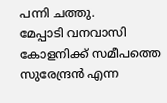പന്നി ചത്തു.
മേപ്പാടി വനവാസി കോളനിക്ക് സമീപത്തെ സുരേന്ദ്രൻ എന്ന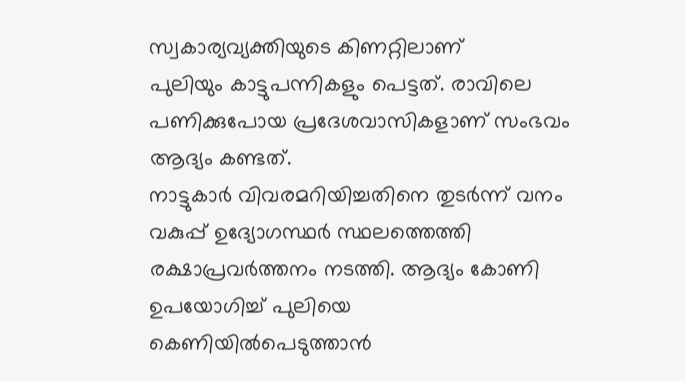സ്വകാര്യവ്യക്തിയുടെ കിണറ്റിലാണ്
പുലിയും കാട്ടുപന്നികളും പെട്ടത്. രാവിലെ പണിക്കുപോയ പ്രദേശവാസികളാണ് സംഭവം ആദ്യം കണ്ടത്.
നാട്ടുകാർ വിവരമറിയിച്ചതിനെ തുടർന്ന് വനം വകുപ്പ് ഉദ്യോഗസ്ഥർ സ്ഥലത്തെത്തി രക്ഷാപ്രവർത്തനം നടത്തി. ആദ്യം കോണി ഉപയോഗിച്ച് പുലിയെ കെണിയിൽപെടുത്താൻ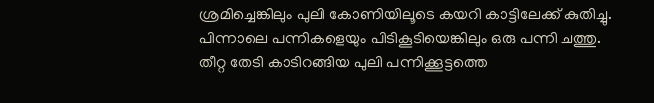ശ്രമിച്ചെങ്കിലും പുലി കോണിയിലൂടെ കയറി കാട്ടിലേക്ക് കുതിച്ചു. പിന്നാലെ പന്നികളെയും പിടികൂടിയെങ്കിലും ഒരു പന്നി ചത്തു.
തീറ്റ തേടി കാടിറങ്ങിയ പുലി പന്നിക്കൂട്ടത്തെ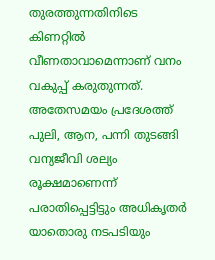തുരത്തുന്നതിനിടെ കിണറ്റിൽ വീണതാവാമെന്നാണ് വനം വകുപ്പ് കരുതുന്നത്. അതേസമയം പ്രദേശത്ത് പുലി, ആന, പന്നി തുടങ്ങി വന്യജീവി ശല്യം രൂക്ഷമാണെന്ന് പരാതിപ്പെട്ടിട്ടും അധികൃതർ യാതൊരു നടപടിയും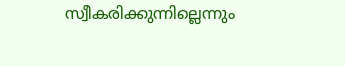സ്വീകരിക്കുന്നില്ലെന്നും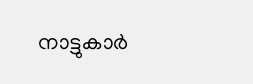നാട്ടുകാർ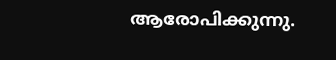ആരോപിക്കുന്നു.